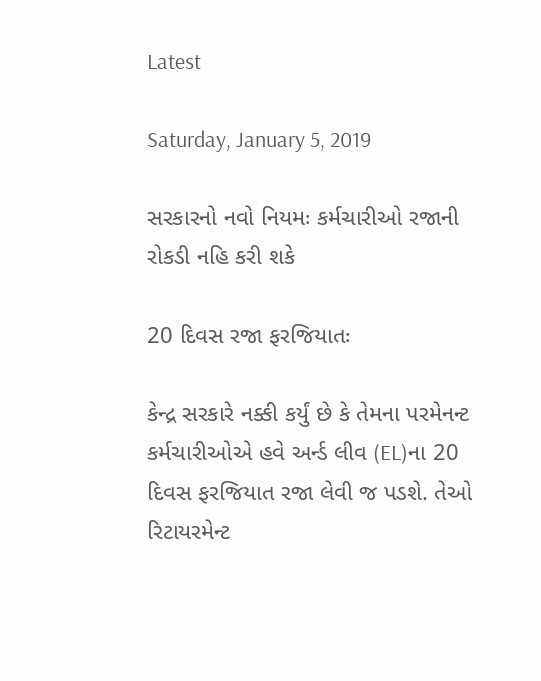Latest

Saturday, January 5, 2019

સરકારનો નવો નિયમઃ કર્મચારીઓ રજાની રોકડી નહિ કરી શકે

20 દિવસ રજા ફરજિયાતઃ

કેન્દ્ર સરકારે નક્કી કર્યું છે કે તેમના પરમેનન્ટ કર્મચારીઓએ હવે અર્ન્ડ લીવ (EL)ના 20 દિવસ ફરજિયાત રજા લેવી જ પડશે. તેઓ રિટાયરમેન્ટ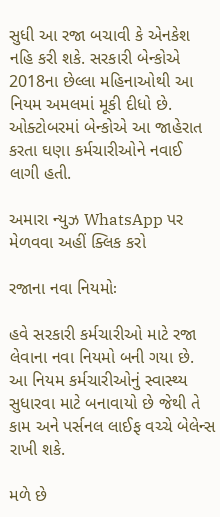સુધી આ રજા બચાવી કે એનકેશ નહિ કરી શકે. સરકારી બેન્કોએ 2018ના છેલ્લા મહિનાઓથી આ નિયમ અમલમાં મૂકી દીધો છે. ઓક્ટોબરમાં બેન્કોએ આ જાહેરાત કરતા ઘણા કર્મચારીઓને નવાઈ લાગી હતી.

અમારા ન્યુઝ WhatsApp પર મેળવવા અહીં ક્લિક કરો

રજાના નવા નિયમોઃ

હવે સરકારી કર્મચારીઓ માટે રજા લેવાના નવા નિયમો બની ગયા છે. આ નિયમ કર્મચારીઓનું સ્વાસ્થ્ય સુધારવા માટે બનાવાયો છે જેથી તે કામ અને પર્સનલ લાઈફ વચ્ચે બેલેન્સ રાખી શકે.

મળે છે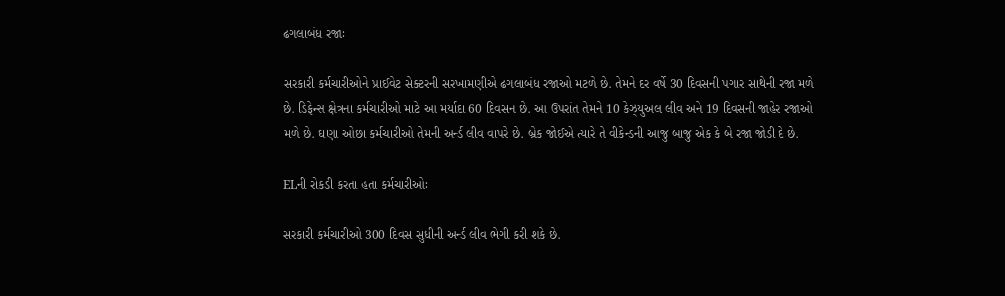ઢગલાબંધ રજાઃ

સરકારી કર્મચારીઓને પ્રાઈવેટ સેક્ટરની સરખામણીએ ઢગલાબંધ રજાઓ મટળે છે. તેમને દર વર્ષે 30 દિવસની પગાર સાથેની રજા મળે છે. ડિફેન્સ ક્ષેત્રના કર્મચારીઓ માટે આ મર્યાદા 60 દિવસન છે. આ ઉપરાંત તેમને 10 કેઝ્યુઅલ લીવ અને 19 દિવસની જાહેર રજાઓ મળે છે. ઘણા ઓછા કર્મચારીઓ તેમની અર્ન્ડ લીવ વાપરે છે. બ્રેક જોઈએ ત્યારે તે વીકેન્ડની આજુ બાજુ એક કે બે રજા જોડી દે છે.

ELની રોકડી કરતા હતા કર્મચારીઓઃ

સરકારી કર્મચારીઓ 300 દિવસ સુધીની અર્ન્ડ લીવ ભેગી કરી શકે છે.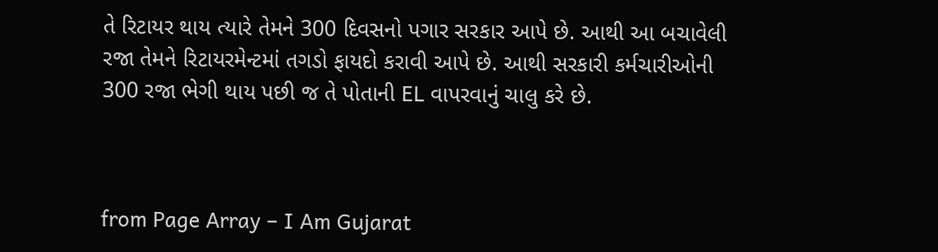તે રિટાયર થાય ત્યારે તેમને 300 દિવસનો પગાર સરકાર આપે છે. આથી આ બચાવેલી રજા તેમને રિટાયરમેન્ટમાં તગડો ફાયદો કરાવી આપે છે. આથી સરકારી કર્મચારીઓની 300 રજા ભેગી થાય પછી જ તે પોતાની EL વાપરવાનું ચાલુ કરે છે.



from Page Array – I Am Gujarat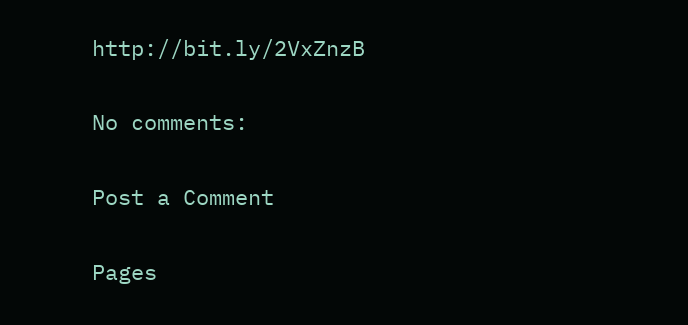http://bit.ly/2VxZnzB

No comments:

Post a Comment

Pages